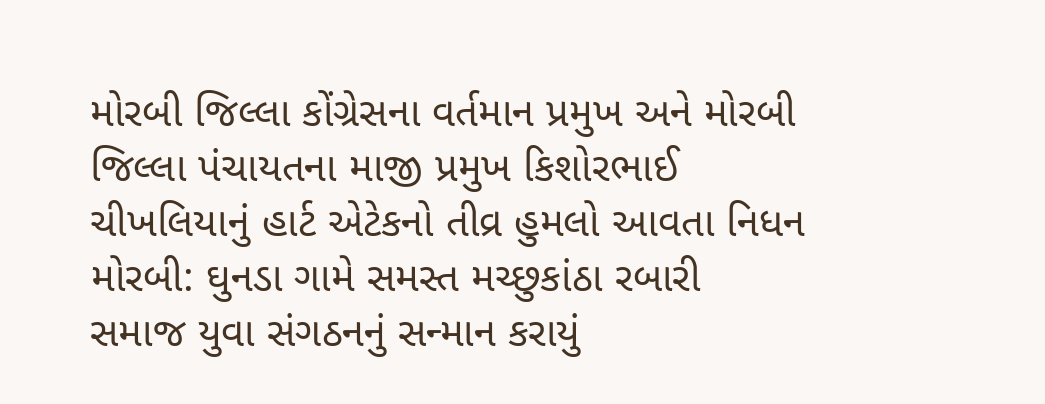મોરબી જિલ્લા કોંગ્રેસના વર્તમાન પ્રમુખ અને મોરબી જિલ્લા પંચાયતના માજી પ્રમુખ કિશોરભાઈ ચીખલિયાનું હાર્ટ એટેકનો તીવ્ર હુમલો આવતા નિધન મોરબી: ઘુનડા ગામે સમસ્ત મચ્છુકાંઠા રબારી સમાજ યુવા સંગઠનનું સન્માન કરાયું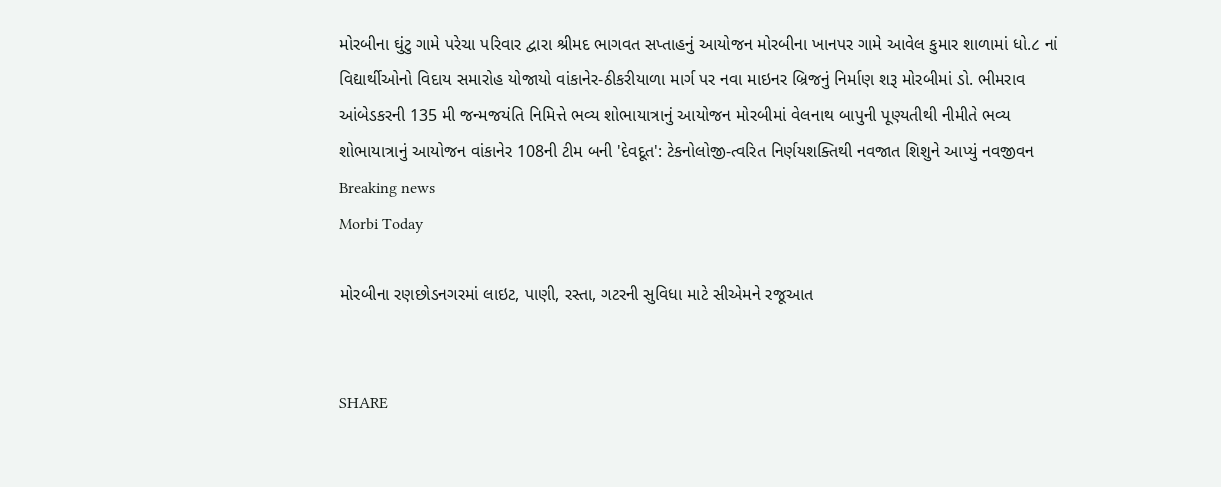મોરબીના ઘુંટુ ગામે પરેચા પરિવાર દ્વારા શ્રીમદ ભાગવત સપ્તાહનું આયોજન મોરબીના ખાનપર ગામે આવેલ કુમાર શાળામાં ધો.૮ નાં વિદ્યાર્થીઓનો વિદાય સમારોહ યોજાયો વાંકાનેર-ઠીકરીયાળા માર્ગ પર નવા માઇનર બ્રિજનું નિર્માણ શરૂ મોરબીમાં ડો. ભીમરાવ આંબેડકરની 135 મી જન્મજયંતિ નિમિત્તે ભવ્ય શોભાયાત્રાનું આયોજન મોરબીમાં વેલનાથ બાપુની પૂણ્યતીથી નીમીતે ભવ્ય શોભાયાત્રાનું આયોજન વાંકાનેર 108ની ટીમ બની 'દેવદૂત': ટેકનોલોજી-ત્વરિત નિર્ણયશક્તિથી નવજાત શિશુને આપ્યું નવજીવન
Breaking news
Morbi Today

મોરબીના રણછોડનગરમાં લાઇટ, પાણી, રસ્તા, ગટરની સુવિધા માટે સીએમને રજૂઆત


SHARE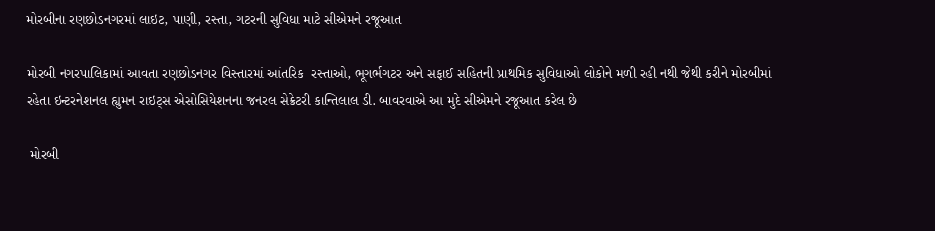મોરબીના રણછોડનગરમાં લાઇટ, પાણી, રસ્તા, ગટરની સુવિધા માટે સીએમને રજૂઆત

મોરબી નગરપાલિકામાં આવતા રણછોડનગર વિસ્તારમાં આંતરિક  રસ્તાઓ, ભૂગર્ભગટર અને સફાઈ સહિતની પ્રાથમિક સુવિધાઓ લોકોને મળી રહી નથી જેથી કરીને મોરબીમાં રહેતા ઇન્ટરનેશનલ હ્યુમન રાઇટ્સ એસોસિયેશનના જનરલ સેક્રેટરી કાન્તિલાલ ડી. બાવરવાએ આ મુદે સીએમને રજૂઆત કરેલ છે

 મોરબી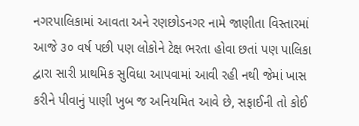નગરપાલિકામાં આવતા અને રણછોડનગર નામે જાણીતા વિસ્તારમાં આજે ૩૦ વર્ષ પછી પણ લોકોને ટેક્ષ ભરતા હોવા છતાં પણ પાલિકા દ્વારા સારી પ્રાથમિક સુવિધા આપવામાં આવી રહી નથી જેમાં ખાસ કરીને પીવાનું પાણી ખુબ જ અનિયમિત આવે છે, સફાઈની તો કોઈ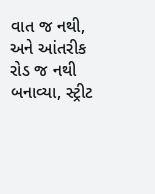વાત જ નથી, અને આંતરીક રોડ જ નથી બનાવ્યા, સ્ટ્રીટ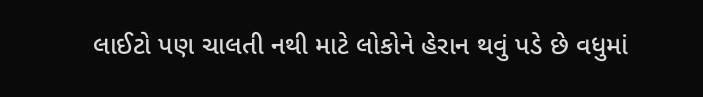લાઈટો પણ ચાલતી નથી માટે લોકોને હેરાન થવું પડે છે વધુમાં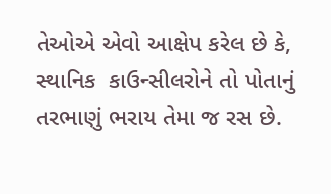તેઓએ એવો આક્ષેપ કરેલ છે કે, સ્થાનિક  કાઉન્સીલરોને તો પોતાનું તરભાણું ભરાય તેમા જ રસ છે.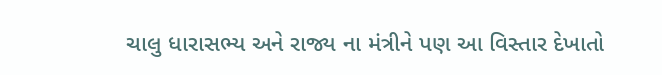ચાલુ ધારાસભ્ય અને રાજ્ય ના મંત્રીને પણ આ વિસ્તાર દેખાતો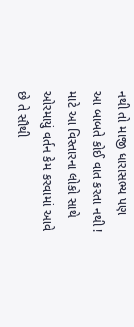નથી તો માજી ધારાસભ્ય પણ આ બાબતે કોઈ વાત કરતા નથી ! માટે આ વિસ્તારના લોકો સાથે ઓરમાયું વર્તન કેમ કરવામાં આવે છે તે સૌથી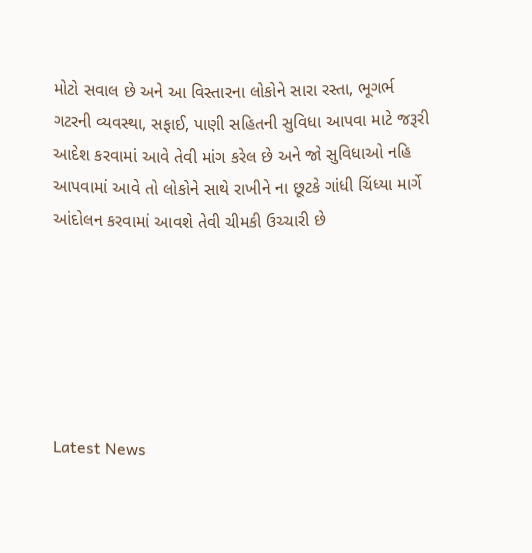મોટો સવાલ છે અને આ વિસ્તારના લોકોને સારા રસ્તા, ભૂગર્ભ ગટરની વ્યવસ્થા, સફાઈ, પાણી સહિતની સુવિધા આપવા માટે જરૂરી આદેશ કરવામાં આવે તેવી માંગ કરેલ છે અને જો સુવિધાઓ નહિ આપવામાં આવે તો લોકોને સાથે રાખીને ના છૂટકે ગાંધી ચિંધ્યા માર્ગે આંદોલન કરવામાં આવશે તેવી ચીમકી ઉચ્ચારી છે






Latest News